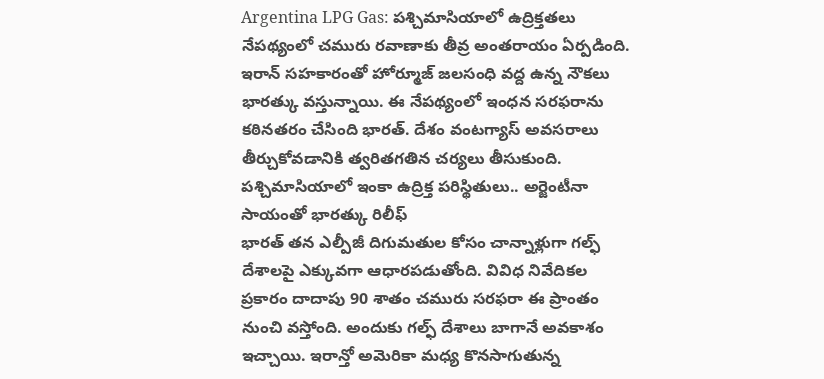Argentina LPG Gas: పశ్చిమాసియాలో ఉద్రిక్తతలు నేపథ్యంలో చమురు రవాణాకు తీవ్ర అంతరాయం ఏర్పడింది. ఇరాన్ సహకారంతో హోర్మూజ్ జలసంధి వద్ద ఉన్న నౌకలు భారత్కు వస్తున్నాయి. ఈ నేపథ్యంలో ఇంధన సరఫరాను కఠినతరం చేసింది భారత్. దేశం వంటగ్యాస్ అవసరాలు తీర్చుకోవడానికి త్వరితగతిన చర్యలు తీసుకుంది.
పశ్చిమాసియాలో ఇంకా ఉద్రిక్త పరిస్థితులు.. అర్జెంటీనా సాయంతో భారత్కు రిలీఫ్
భారత్ తన ఎల్పీజీ దిగుమతుల కోసం చాన్నాళ్లుగా గల్ఫ్ దేశాలపై ఎక్కువగా ఆధారపడుతోంది. వివిధ నివేదికల ప్రకారం దాదాపు 90 శాతం చమురు సరఫరా ఈ ప్రాంతం నుంచి వస్తోంది. అందుకు గల్ఫ్ దేశాలు బాగానే అవకాశం ఇచ్చాయి. ఇరాన్తో అమెరికా మధ్య కొనసాగుతున్న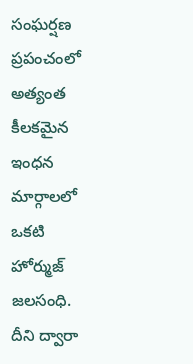సంఘర్షణ ప్రపంచంలో అత్యంత కీలకమైన ఇంధన మార్గాలలో ఒకటి హోర్ముజ్ జలసంధి. దీని ద్వారా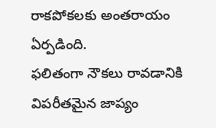రాకపోకలకు అంతరాయం ఏర్పడింది.
ఫలితంగా నౌకలు రావడానికి విపరీతమైన జాప్యం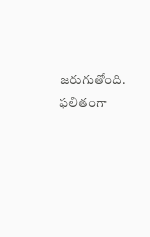జరుగుతోంది. ఫలితంగా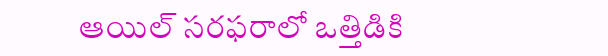ఆయిల్ సరఫరాలో ఒత్తిడికి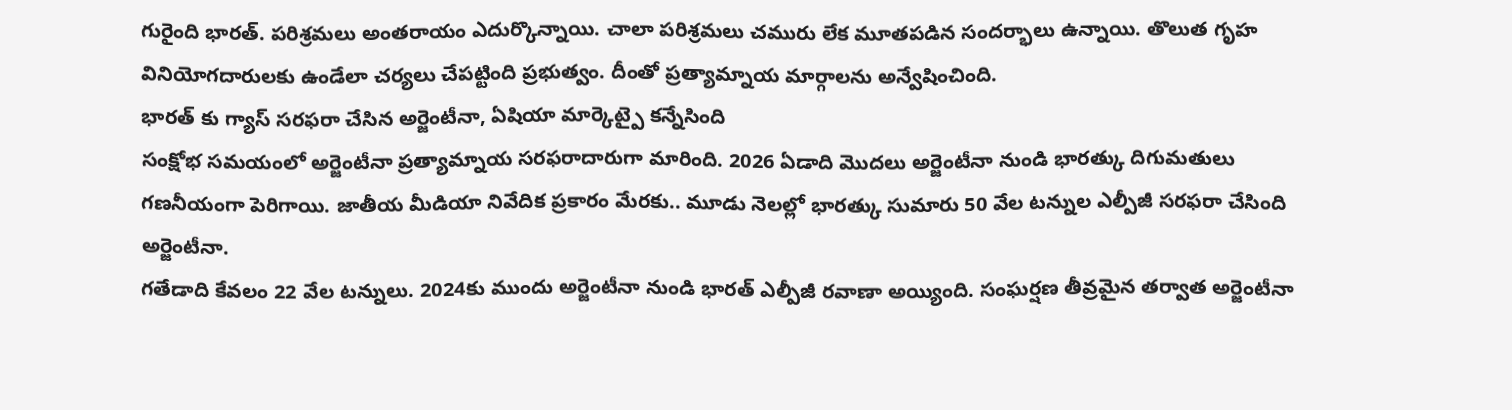గురైంది భారత్. పరిశ్రమలు అంతరాయం ఎదుర్కొన్నాయి. చాలా పరిశ్రమలు చమురు లేక మూతపడిన సందర్భాలు ఉన్నాయి. తొలుత గృహ వినియోగదారులకు ఉండేలా చర్యలు చేపట్టింది ప్రభుత్వం. దీంతో ప్రత్యామ్నాయ మార్గాలను అన్వేషించింది.
భారత్ కు గ్యాస్ సరఫరా చేసిన అర్జెంటీనా, ఏషియా మార్కెట్పై కన్నేసింది
సంక్షోభ సమయంలో అర్జెంటీనా ప్రత్యామ్నాయ సరఫరాదారుగా మారింది. 2026 ఏడాది మొదలు అర్జెంటీనా నుండి భారత్కు దిగుమతులు గణనీయంగా పెరిగాయి. జాతీయ మీడియా నివేదిక ప్రకారం మేరకు.. మూడు నెలల్లో భారత్కు సుమారు 50 వేల టన్నుల ఎల్పీజీ సరఫరా చేసింది అర్జెంటీనా.
గతేడాది కేవలం 22 వేల టన్నులు. 2024కు ముందు అర్జెంటీనా నుండి భారత్ ఎల్పీజీ రవాణా అయ్యింది. సంఘర్షణ తీవ్రమైన తర్వాత అర్జెంటీనా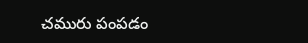చమురు పంపడం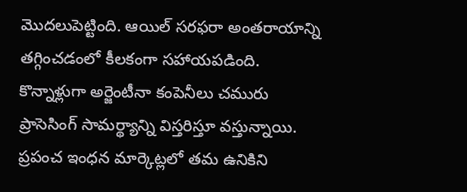మొదలుపెట్టింది. ఆయిల్ సరఫరా అంతరాయాన్ని తగ్గించడంలో కీలకంగా సహాయపడింది. కొన్నాళ్లుగా అర్జెంటీనా కంపెనీలు చమురు ప్రాసెసింగ్ సామర్థ్యాన్ని విస్తరిస్తూ వస్తున్నాయి.
ప్రపంచ ఇంధన మార్కెట్లలో తమ ఉనికిని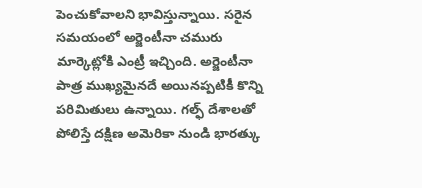పెంచుకోవాలని భావిస్తున్నాయి. సరైన సమయంలో అర్జెంటీనా చమురు మార్కెట్లోకి ఎంట్రీ ఇచ్చింది. అర్జెంటీనా పాత్ర ముఖ్యమైనదే అయినప్పటికీ కొన్ని పరిమితులు ఉన్నాయి. గల్ఫ్ దేశాలతో పోలిస్తే దక్షిణ అమెరికా నుండి భారత్కు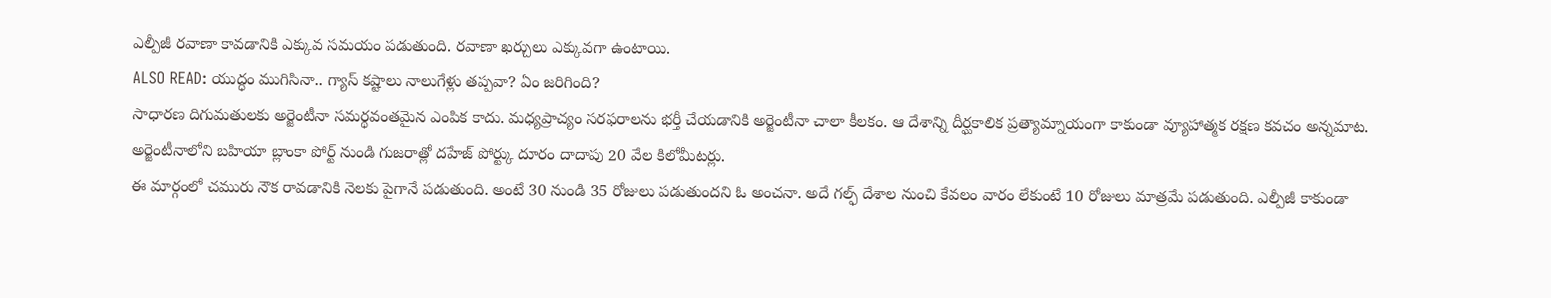ఎల్పీజీ రవాణా కావడానికి ఎక్కువ సమయం పడుతుంది. రవాణా ఖర్చులు ఎక్కువగా ఉంటాయి.
ALSO READ: యుద్ధం ముగిసినా.. గ్యాస్ కష్టాలు నాలుగేళ్లు తప్పవా? ఏం జరిగింది?
సాధారణ దిగుమతులకు అర్జెంటీనా సమర్థవంతమైన ఎంపిక కాదు. మధ్యప్రాచ్యం సరఫరాలను భర్తీ చేయడానికి అర్జెంటీనా చాలా కీలకం. ఆ దేశాన్ని దీర్ఘకాలిక ప్రత్యామ్నాయంగా కాకుండా వ్యూహాత్మక రక్షణ కవచం అన్నమాట. అర్జెంటీనాలోని బహియా బ్లాంకా పోర్ట్ నుండి గుజరాత్లో దహేజ్ పోర్ట్కు దూరం దాదాపు 20 వేల కిలోమీటర్లు.
ఈ మార్గంలో చమురు నౌక రావడానికి నెలకు పైగానే పడుతుంది. అంటే 30 నుండి 35 రోజులు పడుతుందని ఓ అంచనా. అదే గల్ఫ్ దేశాల నుంచి కేవలం వారం లేకుంటే 10 రోజులు మాత్రమే పడుతుంది. ఎల్పీజీ కాకుండా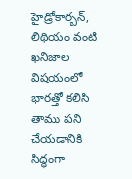హైడ్రోకార్బన్, లిథియం వంటి ఖనిజాల విషయంలో భారత్తో కలిసి తాము పని చేయడానికి సిద్ధంగా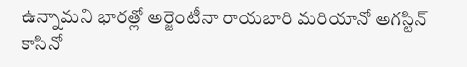ఉన్నామని భారత్లో అర్జెంటీనా రాయబారి మరియానో అగస్టిన్ కాసినో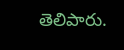తెలిపారు.